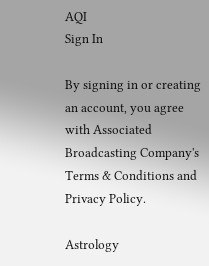AQI
Sign In

By signing in or creating an account, you agree with Associated Broadcasting Company's Terms & Conditions and Privacy Policy.

Astrology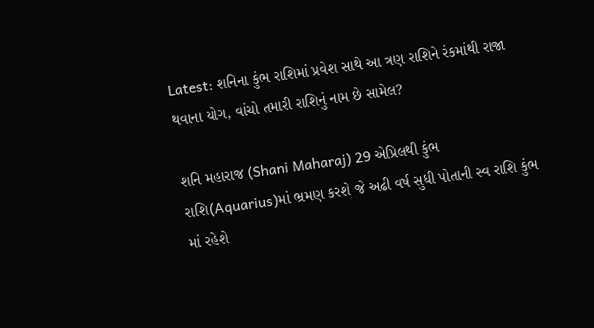Latest: શનિના કુંભ રાશિમાં પ્રવેશ સાથે આ ત્રણ રાશિને રંકમાંથી રાજા થવાના યોગ, વાંચો તમારી રાશિનું નામ છે સામેલ?

શનિ મહારાજ (Shani Maharaj) 29 એપ્રિલથી કુંભ રાશિ(Aquarius)માં ભ્રમણ કરશે જે અઢી વર્ષ સુધી પોતાની સ્વ રાશિ કુંભ માં રહેશે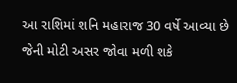આ રાશિમાં શનિ મહારાજ 30 વર્ષે આવ્યા છે જેની મોટી અસર જોવા મળી શકે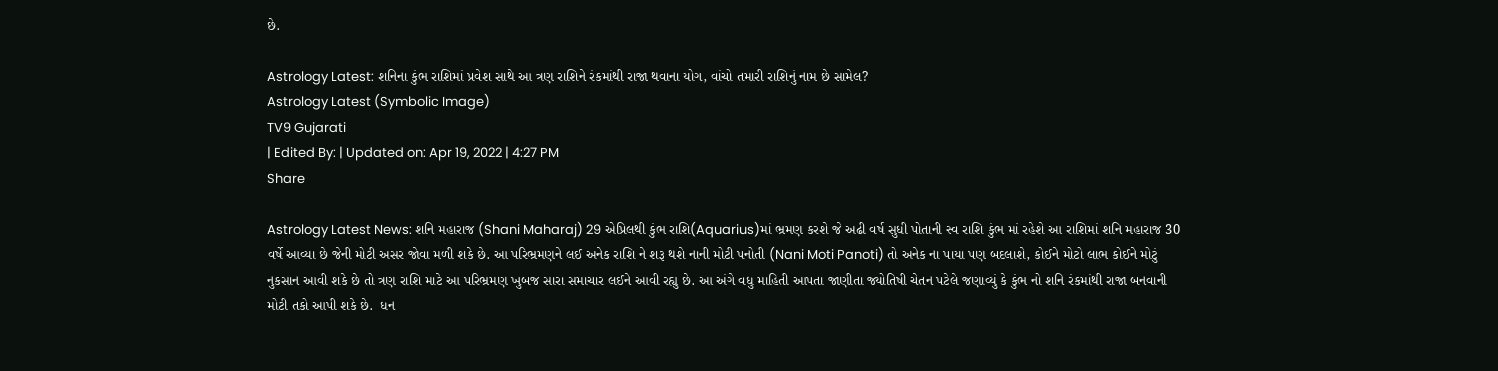છે.

Astrology Latest: શનિના કુંભ રાશિમાં પ્રવેશ સાથે આ ત્રણ રાશિને રંકમાંથી રાજા થવાના યોગ, વાંચો તમારી રાશિનું નામ છે સામેલ?
Astrology Latest (Symbolic Image)
TV9 Gujarati
| Edited By: | Updated on: Apr 19, 2022 | 4:27 PM
Share

Astrology Latest News: શનિ મહારાજ (Shani Maharaj) 29 એપ્રિલથી કુંભ રાશિ(Aquarius)માં ભ્રમણ કરશે જે અઢી વર્ષ સુધી પોતાની સ્વ રાશિ કુંભ માં રહેશે આ રાશિમાં શનિ મહારાજ 30 વર્ષે આવ્યા છે જેની મોટી અસર જોવા મળી શકે છે. આ પરિભ્રમણને લઈ અનેક રાશિ ને શરૂ થશે નાની મોટી પનોતી (Nani Moti Panoti) તો અનેક ના પાયા પણ બદલાશે, કોઈને મોટો લાભ કોઈને મોટું નુકસાન આવી શકે છે તો ત્રણ રાશિ માટે આ પરિભ્રમણ ખુબજ સારા સમાચાર લઈને આવી રહ્યુ છે. આ અંગે વધુ માહિતી આપતા જાણીતા જ્યોતિષી ચેતન પટેલે જણાવ્યું કે કુંભ નો શનિ રંકમાંથી રાજા બનવાની મોટી તકો આપી શકે છે.  ધન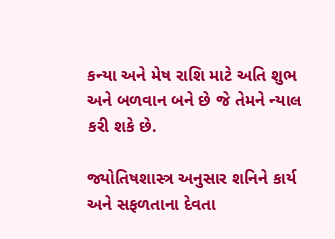કન્યા અને મેષ રાશિ માટે અતિ શુભ અને બળવાન બને છે જે તેમને ન્યાલ કરી શકે છે.

જ્યોતિષશાસ્ત્ર અનુસાર શનિને કાર્ય અને સફળતાના દેવતા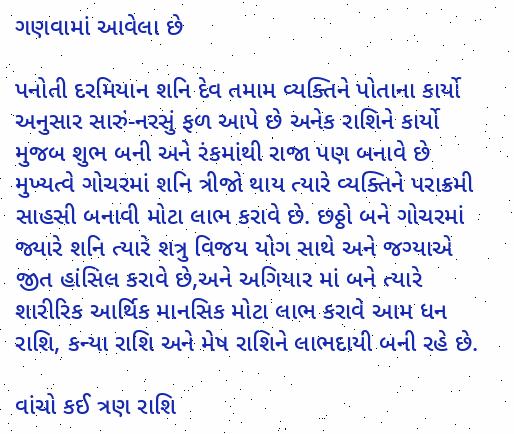ગણવામાં આવેલા છે

પનોતી દરમિયાન શનિ દેવ તમામ વ્યક્તિને પોતાના કાર્યો અનુસાર સારું-નરસું ફળ આપે છે અનેક રાશિને કાર્યો મુજબ શુભ બની અને રંકમાંથી રાજા પણ બનાવે છે મુખ્યત્વે ગોચરમાં શનિ ત્રીજો થાય ત્યારે વ્યક્તિને પરાક્રમી સાહસી બનાવી મોટા લાભ કરાવે છે. છઠ્ઠો બને ગોચરમાં જ્યારે શનિ ત્યારે શત્રુ વિજય યોગ સાથે અને જગ્યાએ જીત હાંસિલ કરાવે છે,અને અગિયાર માં બને ત્યારે શારીરિક આર્થિક માનસિક મોટા લાભ કરાવે આમ ધન રાશિ, કન્યા રાશિ અને મેષ રાશિને લાભદાયી બની રહે છે.

વાંચો કઈ ત્રણ રાશિ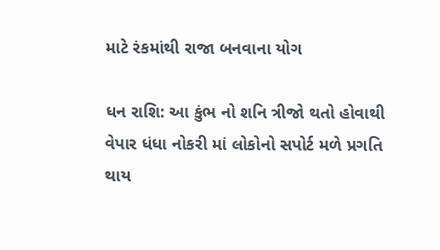માટે રંકમાંથી રાજા બનવાના યોગ

ધન રાશિ: આ કુંભ નો શનિ ત્રીજો થતો હોવાથી વેપાર ધંધા નોકરી માં લોકોનો સપોર્ટ મળે પ્રગતિ થાય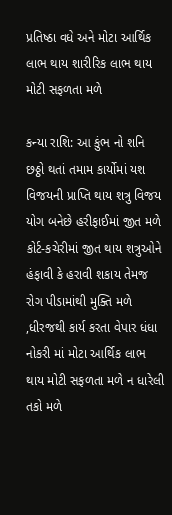પ્રતિષ્ઠા વધે અને મોટા આર્થિક લાભ થાય શારીરિક લાભ થાય મોટી સફળતા મળે

કન્યા રાશિ: આ કુંભ નો શનિ છઠ્ઠો થતાં તમામ કાર્યોમાં યશ વિજયની પ્રાપ્તિ થાય શત્રુ વિજય યોગ બનેછે હરીફાઈમાં જીત મળે કોર્ટ-કચેરીમાં જીત થાય શત્રુઓને હંફાવી કે હરાવી શકાય તેમજ રોગ પીડામાંથી મુક્તિ મળે ,ધીરજથી કાર્ય કરતા વેપાર ધંધા નોકરી માં મોટા આર્થિક લાભ થાય મોટી સફળતા મળે ન ધારેલી તકો મળે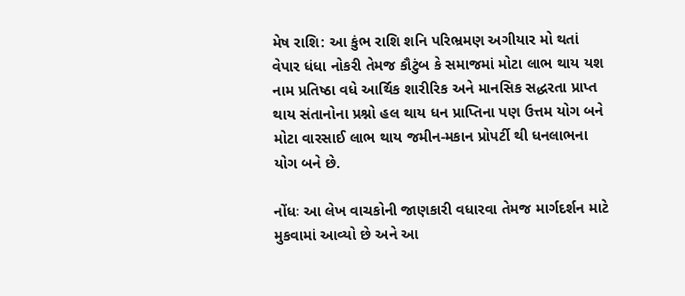મેષ રાશિ: આ કુંભ રાશિ શનિ પરિભ્રમણ અગીયાર મો થતાં વેપાર ધંધા નોકરી તેમજ કૌટુંબ કે સમાજમાં મોટા લાભ થાય યશ નામ પ્રતિષ્ઠા વધે આર્થિક શારીરિક અને માનસિક સદ્ધરતા પ્રાપ્ત થાય સંતાનોના પ્રશ્નો હલ થાય ધન પ્રાપ્તિના પણ ઉત્તમ યોગ બને મોટા વારસાઈ લાભ થાય જમીન-મકાન પ્રોપર્ટી થી ધનલાભના યોગ બને છે.

નોંધઃ આ લેખ વાચકોની જાણકારી વધારવા તેમજ માર્ગદર્શન માટે મુકવામાં આવ્યો છે અને આ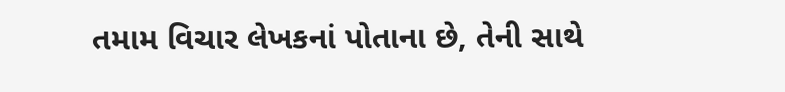તમામ વિચાર લેખકનાં પોતાના છે, તેની સાથે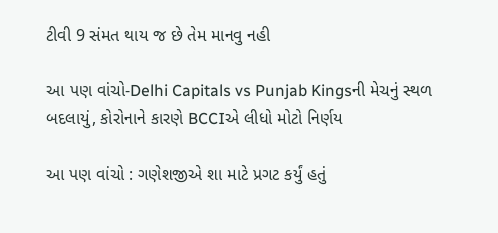ટીવી 9 સંમત થાય જ છે તેમ માનવુ નહી

આ પણ વાંચો-Delhi Capitals vs Punjab Kingsની મેચનું સ્થળ બદલાયું, કોરોનાને કારણે BCCIએ લીધો મોટો નિર્ણય

આ પણ વાંચો : ગણેશજીએ શા માટે પ્રગટ કર્યું હતું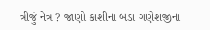ત્રીજું નેત્ર ? જાણો કાશીના બડા ગણેશજીના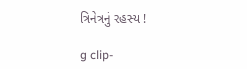ત્રિનેત્રનું રહસ્ય !

g clip-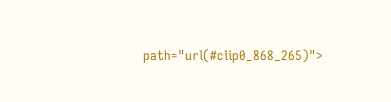path="url(#clip0_868_265)">